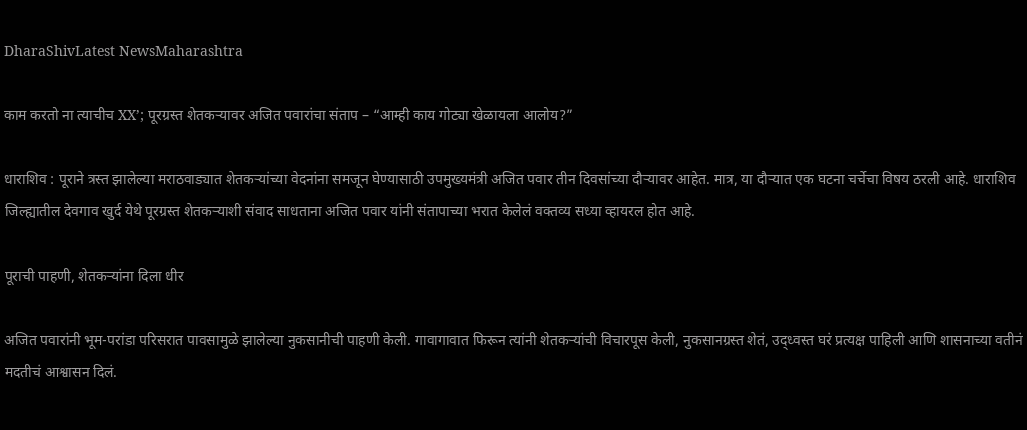DharaShivLatest NewsMaharashtra

काम करतो ना त्याचीच XX’; पूरग्रस्त शेतकऱ्यावर अजित पवारांचा संताप – “आम्ही काय गोट्या खेळायला आलोय?”

धाराशिव : पूराने त्रस्त झालेल्या मराठवाड्यात शेतकऱ्यांच्या वेदनांना समजून घेण्यासाठी उपमुख्यमंत्री अजित पवार तीन दिवसांच्या दौऱ्यावर आहेत. मात्र, या दौऱ्यात एक घटना चर्चेचा विषय ठरली आहे. धाराशिव जिल्ह्यातील देवगाव खुर्द येथे पूरग्रस्त शेतकऱ्याशी संवाद साधताना अजित पवार यांनी संतापाच्या भरात केलेलं वक्तव्य सध्या व्हायरल होत आहे.

पूराची पाहणी, शेतकऱ्यांना दिला धीर

अजित पवारांनी भूम-परांडा परिसरात पावसामुळे झालेल्या नुकसानीची पाहणी केली. गावागावात फिरून त्यांनी शेतकऱ्यांची विचारपूस केली, नुकसानग्रस्त शेतं, उद्ध्वस्त घरं प्रत्यक्ष पाहिली आणि शासनाच्या वतीनं मदतीचं आश्वासन दिलं.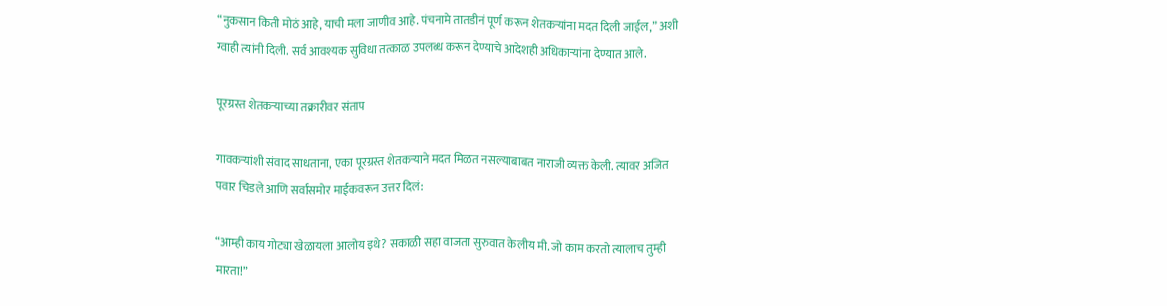“नुकसान किती मोठं आहे, याची मला जाणीव आहे. पंचनामे तातडीनं पूर्ण करून शेतकऱ्यांना मदत दिली जाईल,” अशी ग्वाही त्यांनी दिली. सर्व आवश्यक सुविधा तत्काळ उपलब्ध करून देण्याचे आदेशही अधिकाऱ्यांना देण्यात आले.

पूरग्रस्त शेतकऱ्याच्या तक्रारीवर संताप

गावकऱ्यांशी संवाद साधताना, एका पूरग्रस्त शेतकऱ्याने मदत मिळत नसल्याबाबत नाराजी व्यक्त केली. त्यावर अजित पवार चिडले आणि सर्वांसमोर माईकवरून उत्तर दिलं:

“आम्ही काय गोट्या खेळायला आलोय इथे? सकाळी सहा वाजता सुरुवात केलीय मी. जो काम करतो त्यालाच तुम्ही मारता!”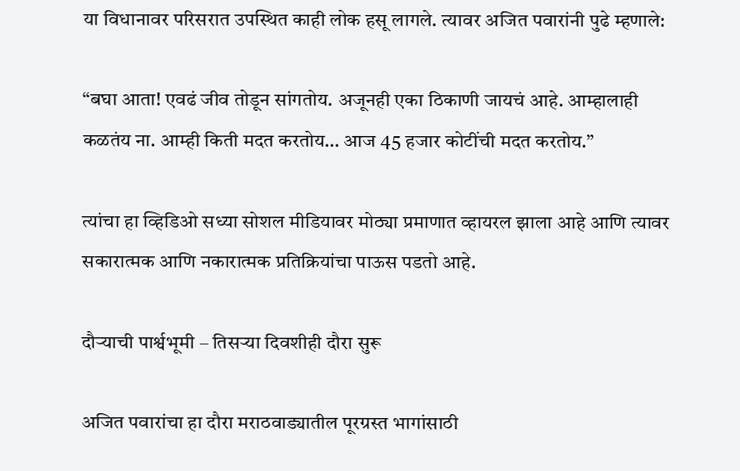या विधानावर परिसरात उपस्थित काही लोक हसू लागले. त्यावर अजित पवारांनी पुढे म्हणाले:

“बघा आता! एवढं जीव तोडून सांगतोय. अजूनही एका ठिकाणी जायचं आहे. आम्हालाही कळतंय ना. आम्ही किती मदत करतोय… आज 45 हजार कोटींची मदत करतोय.”

त्यांचा हा व्हिडिओ सध्या सोशल मीडियावर मोठ्या प्रमाणात व्हायरल झाला आहे आणि त्यावर सकारात्मक आणि नकारात्मक प्रतिक्रियांचा पाऊस पडतो आहे.

दौऱ्याची पार्श्वभूमी – तिसऱ्या दिवशीही दौरा सुरू

अजित पवारांचा हा दौरा मराठवाड्यातील पूरग्रस्त भागांसाठी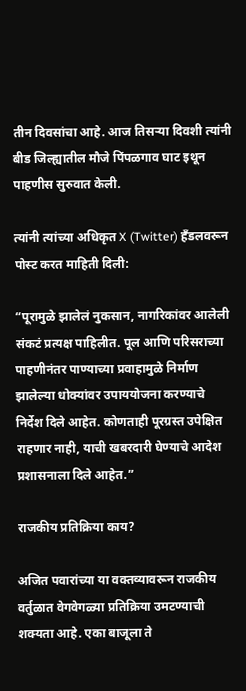तीन दिवसांचा आहे. आज तिसऱ्या दिवशी त्यांनी बीड जिल्ह्यातील मौजे पिंपळगाव घाट इथून पाहणीस सुरुवात केली.

त्यांनी त्यांच्या अधिकृत X (Twitter) हँडलवरून पोस्ट करत माहिती दिली:

“पूरामुळे झालेलं नुकसान, नागरिकांवर आलेली संकटं प्रत्यक्ष पाहिलीत. पूल आणि परिसराच्या पाहणीनंतर पाण्याच्या प्रवाहामुळे निर्माण झालेल्या धोक्यांवर उपाययोजना करण्याचे निर्देश दिले आहेत. कोणताही पूरग्रस्त उपेक्षित राहणार नाही, याची खबरदारी घेण्याचे आदेश प्रशासनाला दिले आहेत.”

राजकीय प्रतिक्रिया काय?

अजित पवारांच्या या वक्तव्यावरून राजकीय वर्तुळात वेगवेगळ्या प्रतिक्रिया उमटण्याची शक्यता आहे. एका बाजूला ते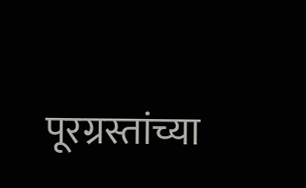पूरग्रस्तांच्या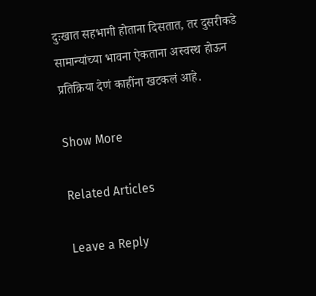दुःखात सहभागी होताना दिसतात, तर दुसरीकडे सामान्यांच्या भावना ऐकताना अस्वस्थ होऊन प्रतिक्रिया देणं काहींना खटकलं आहे.

Show More

Related Articles

Leave a Reply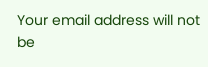Your email address will not be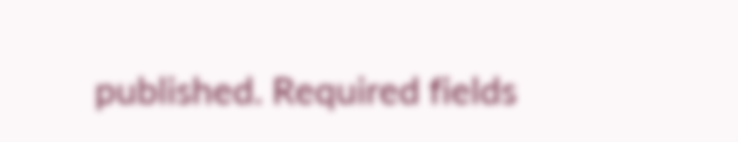published. Required fields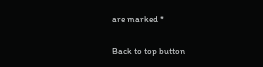are marked *

Back to top button